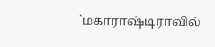`மகாராஷ்டிராவில்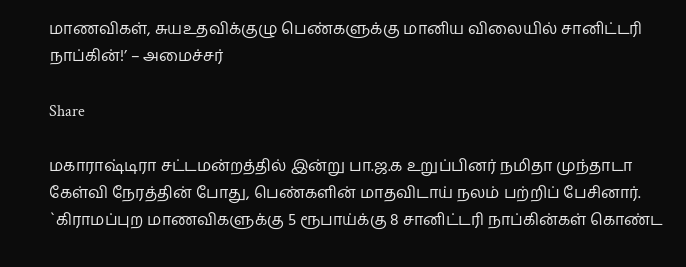மாணவிகள், சுயஉதவிக்குழு பெண்களுக்கு மானிய விலையில் சானிட்டரி நாப்கின்!’ – அமைச்சர்

Share

மகாராஷ்டிரா சட்டமன்றத்தில் இன்று பா.ஜ.க உறுப்பினர் நமிதா முந்தாடா கேள்வி நேரத்தின் போது, பெண்களின் மாதவிடாய் நலம் பற்றிப் பேசினார். `கிராமப்புற மாணவிகளுக்கு 5 ரூபாய்க்கு 8 சானிட்டரி நாப்கின்கள் கொண்ட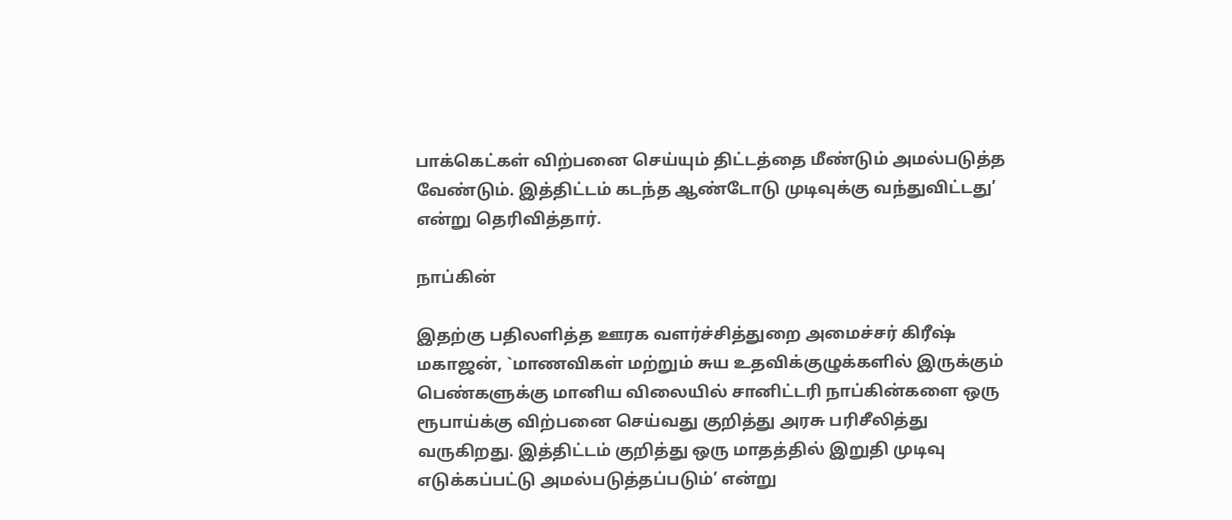பாக்கெட்கள் விற்பனை செய்யும் திட்டத்தை மீண்டும் அமல்படுத்த வேண்டும். இத்திட்டம் கடந்த ஆண்டோடு முடிவுக்கு வந்துவிட்டது’ என்று தெரிவித்தார்.

நாப்கின்

இதற்கு பதிலளித்த ஊரக வளர்ச்சித்துறை அமைச்சர் கிரீஷ் மகாஜன், `மாணவிகள் மற்றும் சுய உதவிக்குழுக்களில் இருக்கும் பெண்களுக்கு மானிய விலையில் சானிட்டரி நாப்கின்களை ஒரு ரூபாய்க்கு விற்பனை செய்வது குறித்து அரசு பரிசீலித்து வருகிறது. இத்திட்டம் குறித்து ஒரு மாதத்தில் இறுதி முடிவு எடுக்கப்பட்டு அமல்படுத்தப்படும்’ என்று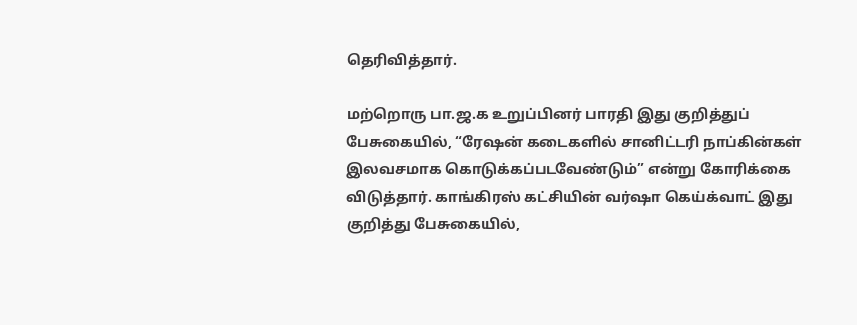தெரிவித்தார்.

மற்றொரு பா.ஜ.க உறுப்பினர் பாரதி இது குறித்துப் பேசுகையில், “ரேஷன் கடைகளில் சானிட்டரி நாப்கின்கள் இலவசமாக கொடுக்கப்படவேண்டும்” என்று கோரிக்கை விடுத்தார். காங்கிரஸ் கட்சியின் வர்ஷா கெய்க்வாட் இது குறித்து பேசுகையில்,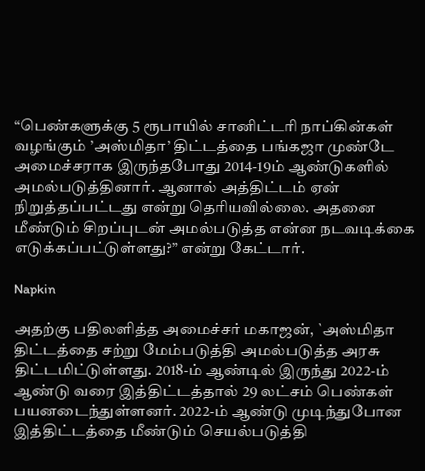“பெண்களுக்கு 5 ரூபாயில் சானிட்டரி நாப்கின்கள் வழங்கும் ’அஸ்மிதா’ திட்டத்தை பங்கஜா முண்டே அமைச்சராக இருந்தபோது 2014-19ம் ஆண்டுகளில் அமல்படுத்தினார். ஆனால் அத்திட்டம் ஏன் நிறுத்தப்பட்டது என்று தெரியவில்லை. அதனை மீண்டும் சிறப்புடன் அமல்படுத்த என்ன நடவடிக்கை எடுக்கப்பட்டுள்ளது?” என்று கேட்டார்.

Napkin

அதற்கு பதிலளித்த அமைச்சர் மகாஜன், `அஸ்மிதா திட்டத்தை சற்று மேம்படுத்தி அமல்படுத்த அரசு திட்டமிட்டுள்ளது. 2018-ம் ஆண்டில் இருந்து 2022-ம் ஆண்டு வரை இத்திட்டத்தால் 29 லட்சம் பெண்கள் பயனடைந்துள்ளனர். 2022-ம் ஆண்டு முடிந்துபோன இத்திட்டத்தை மீண்டும் செயல்படுத்தி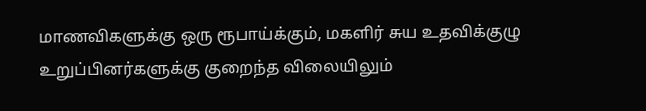மாணவிகளுக்கு ஒரு ரூபாய்க்கும், மகளிர் சுய உதவிக்குழு உறுப்பினர்களுக்கு குறைந்த விலையிலும்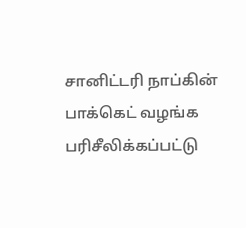சானிட்டரி நாப்கின் பாக்கெட் வழங்க பரிசீலிக்கப்பட்டு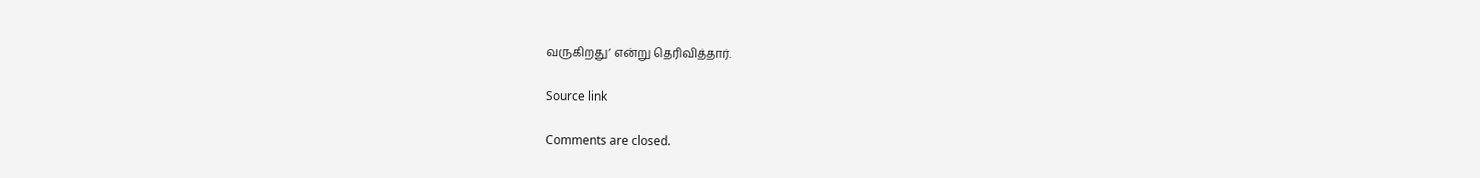வருகிறது’ என்று தெரிவித்தார்.

Source link

Comments are closed.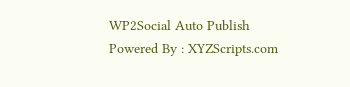WP2Social Auto Publish Powered By : XYZScripts.com